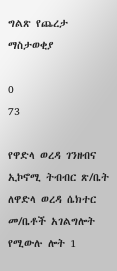ግልጽ የጨረታ ማስታወቂያ

0
73

የዋድላ ወረዳ ገንዘብና ኢኮኖሚ ትብብር ጽ/ቤት ለዋድላ ወረዳ ሴክተር መ/ቤቶች አገልግሎት የሚውሉ ሎት 1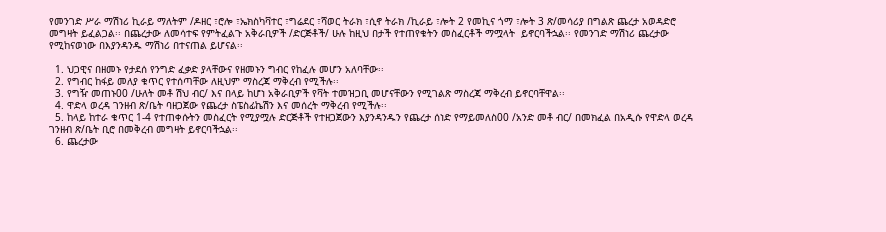የመንገድ ሥራ ማሽነሪ ኪራይ ማለትም /ዶዘር ፣ሮሎ ፣ኤክስካቫተር ፣ግሬደር ፣ሻወር ትራክ ፣ሲኖ ትራክ /ኪራይ ፣ሎት 2 የመኪና ጎማ ፣ሎት 3 ጽ/መሳሪያ በግልጽ ጨረታ አወዳድሮ መግዛት ይፈልጋል፡፡ በጨረታው ለመሳተፍ የምትፈልጉ አቅራቢዎች /ድርጅቶች/ ሁሉ ከዚህ በታች የተጠየቁትን መስፈርቶች ማሟላት  ይኖርባችኋል፡፡ የመንገድ ማሽነሪ ጨረታው የሚከናወነው በእያንዳንዱ ማሽነሪ በተናጠል ይሆናል፡፡

  1. ህጋዊና በዘመኑ የታደሰ የንግድ ፈቃድ ያላቸውና የዘመኑን ግብር የከፈሉ መሆን አለባቸው፡፡
  2. የግብር ከፋይ መለያ ቁጥር የተሰጣቸው ለዚህም ማስረጃ ማቅረብ የሚችሉ፡፡
  3. የግዥ መጠኑ00 /ሁለት መቶ ሽህ ብር/ እና በላይ ከሆነ አቅራቢዎች የቫት ተመዝጋቢ መሆናቸውን የሚገልጽ ማስረጃ ማቅረብ ይኖርባቸዋል፡፡
  4. ዋድላ ወረዳ ገንዘብ ጽ/ቤት ባዘጋጀው የጨረታ ስፔስፊኬሽን እና መሰረት ማቅረብ የሚችሉ፡፡
  5. ከላይ ከተራ ቁጥር 1-4 የተጠቀሱትን መስፈርት የሚያሟሉ ድርጅቶች የተዘጋጀውን እያንዳንዱን የጨረታ ሰነድ የማይመለስ00 /አንድ መቶ ብር/ በመክፈል በአዲሱ የዋድላ ወረዳ ገንዘብ ጽ/ቤት ቢሮ በመቅረብ መግዛት ይኖርባችኋል፡፡
  6. ጨረታው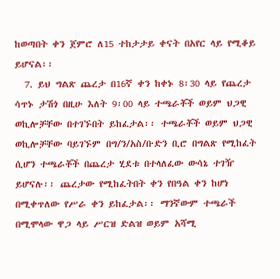ከወጣበት ቀን ጀምሮ ለ15 ተከታታይ ቀናት በአየር ላይ የሚቆይ ይሆናል፡፡
  7. ይህ ግልጽ ጨረታ በ16ኛ ቀን ከቀኑ 8፡30 ላይ የጨረታ ሳጥኑ ታሽጎ በዚሁ እለት 9፡00 ላይ ተጫራቾች ወይም ህጋዊ ወኪሎቻቸው በተገኙበት ይከፈታል፡፡ ተጫራቾች ወይም ህጋዊ ወኪሎቻቸው ባይገኙም በግ/ን/አስ/ቡድን ቢሮ በግልጽ የሚከፈት ሲሆን ተጫራቾች በጨረታ ሂደቱ በተላለፈው ውሳኔ ተገዥ ይሆናሉ፡፡ ጨረታው የሚከፈትበት ቀን የበዓል ቀን ከሆነ በሚቀጥለው የሥራ ቀን ይከፈታል፡፡ ማንኛውም ተጫራች በሚሞላው ዋጋ ላይ ሥርዝ ድልዝ ወይም አሻሚ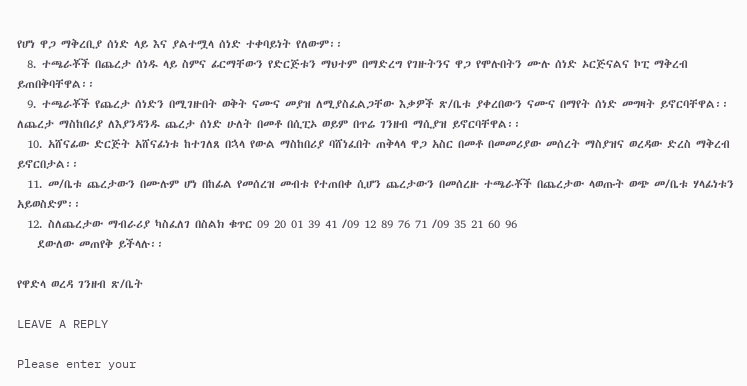የሆነ ዋጋ ማቅረቢያ ሰነድ ላይ እና ያልተሟላ ሰነድ ተቀባይነት የለውም፡፡
  8. ተጫራቾች በጨረታ ሰነዱ ላይ ስምና ፊርማቸውን የድርጅቱን ማህተም በማድረግ የገዙትንና ዋጋ የሞሉበትን ሙሉ ሰነድ ኦርጅናልና ኮፒ ማቅረብ ይጠበቅባቸዋል፡፡
  9. ተጫራቾች የጨረታ ሰነድን በሚገዙበት ወቅት ናሙና መያዝ ለሚያስፈልጋቸው እቃዎች ጽ/ቤቱ ያቀረበውን ናሙና በማየት ሰነድ መግዛት ይኖርባቸዋል፡፡ ለጨረታ ማስከበሪያ ለእያንዳንዱ ጨረታ ሰነድ ሁለት በመቶ በሲፒኦ ወይም በጥሬ ገንዘብ ማሲያዝ ይኖርባቸዋል፡፡
  10. አሸናፊው ድርጅት አሸናፊነቱ ከተገለጸ በኋላ የውል ማስከበሪያ ባሸነፈበት ጠቅላላ ዋጋ አስር በመቶ በመመሪያው መሰረት ማስያዝና ወረዳው ድረስ ማቅረብ ይኖርበታል፡፡
  11. መ/ቤቱ ጨረታውን በሙሉም ሆነ በከፊል የመሰረዝ መብቱ የተጠበቀ ሲሆን ጨረታውን በመሰረዙ ተጫራቾች በጨረታው ላወጡት ወጭ መ/ቤቱ ሃላፊነቱን አይወስድም፡፡
  12. ስለጨረታው ማብራሪያ ካስፈለገ በስልክ ቁጥር 09 20 01 39 41 /09 12 89 76 71 /09 35 21 60 96
    ደውለው መጠየቅ ይችላሉ፡፡

የዋድላ ወረዳ ገንዘብ ጽ/ቤት

LEAVE A REPLY

Please enter your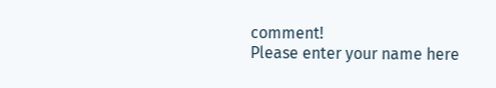comment!
Please enter your name here